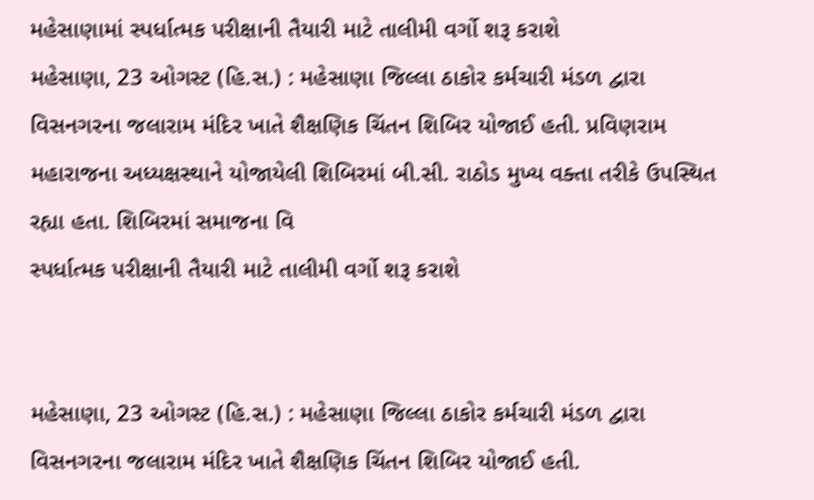મહેસાણામાં સ્પર્ધાત્મક પરીક્ષાની તૈયારી માટે તાલીમી વર્ગો શરૂ કરાશે
મહેસાણા, 23 ઓગસ્ટ (હિ.સ.) : મહેસાણા જિલ્લા ઠાકોર કર્મચારી મંડળ દ્વારા વિસનગરના જલારામ મંદિર ખાતે શૈક્ષણિક ચિંતન શિબિર યોજાઈ હતી. પ્રવિણરામ મહારાજના અધ્યક્ષસ્થાને યોજાયેલી શિબિરમાં બી.સી. રાઠોડ મુખ્ય વક્તા તરીકે ઉપસ્થિત રહ્યા હતા. શિબિરમાં સમાજના વિ
સ્પર્ધાત્મક પરીક્ષાની તૈયારી માટે તાલીમી વર્ગો શરૂ કરાશે


મહેસાણા, 23 ઓગસ્ટ (હિ.સ.) : મહેસાણા જિલ્લા ઠાકોર કર્મચારી મંડળ દ્વારા વિસનગરના જલારામ મંદિર ખાતે શૈક્ષણિક ચિંતન શિબિર યોજાઈ હતી.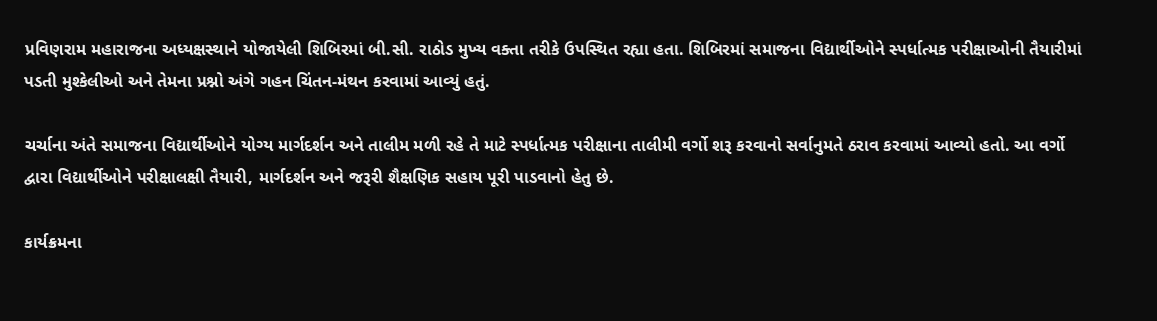પ્રવિણરામ મહારાજના અધ્યક્ષસ્થાને યોજાયેલી શિબિરમાં બી.સી. રાઠોડ મુખ્ય વક્તા તરીકે ઉપસ્થિત રહ્યા હતા. શિબિરમાં સમાજના વિદ્યાર્થીઓને સ્પર્ધાત્મક પરીક્ષાઓની તૈયારીમાં પડતી મુશ્કેલીઓ અને તેમના પ્રશ્નો અંગે ગહન ચિંતન-મંથન કરવામાં આવ્યું હતું.

ચર્ચાના અંતે સમાજના વિદ્યાર્થીઓને યોગ્ય માર્ગદર્શન અને તાલીમ મળી રહે તે માટે સ્પર્ધાત્મક પરીક્ષાના તાલીમી વર્ગો શરૂ કરવાનો સર્વાનુમતે ઠરાવ કરવામાં આવ્યો હતો. આ વર્ગો દ્વારા વિદ્યાર્થીઓને પરીક્ષાલક્ષી તૈયારી, માર્ગદર્શન અને જરૂરી શૈક્ષણિક સહાય પૂરી પાડવાનો હેતુ છે.

કાર્યક્રમના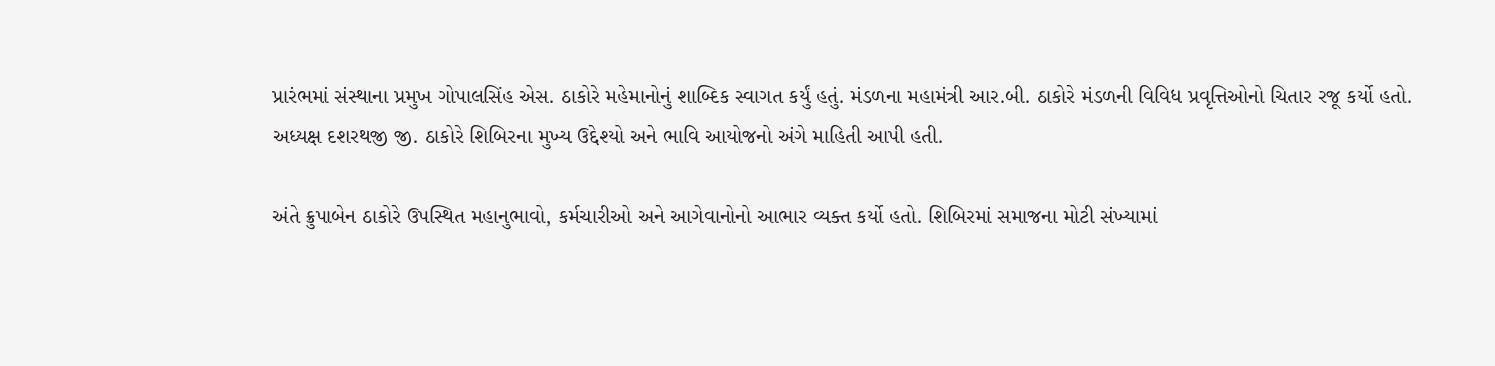પ્રારંભમાં સંસ્થાના પ્રમુખ ગોપાલસિંહ એસ. ઠાકોરે મહેમાનોનું શાબ્દિક સ્વાગત કર્યું હતું. મંડળના મહામંત્રી આર.બી. ઠાકોરે મંડળની વિવિધ પ્રવૃત્તિઓનો ચિતાર રજૂ કર્યો હતો. અધ્યક્ષ દશરથજી જી. ઠાકોરે શિબિરના મુખ્ય ઉદ્દેશ્યો અને ભાવિ આયોજનો અંગે માહિતી આપી હતી.

અંતે ક્રુપાબેન ઠાકોરે ઉપસ્થિત મહાનુભાવો, કર્મચારીઓ અને આગેવાનોનો આભાર વ્યક્ત કર્યો હતો. શિબિરમાં સમાજના મોટી સંખ્યામાં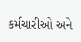કર્મચારીઓ અને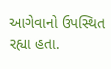આગેવાનો ઉપસ્થિત રહ્યા હતા.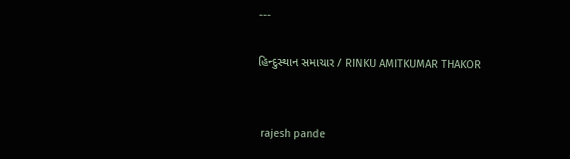---

હિન્દુસ્થાન સમાચાર / RINKU AMITKUMAR THAKOR


 rajesh pande